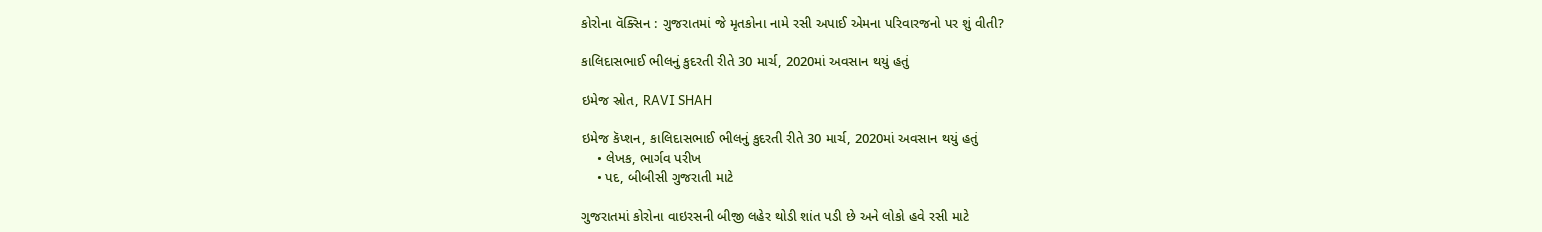કોરોના વૅક્સિન : ગુજરાતમાં જે મૃતકોના નામે રસી અપાઈ એમના પરિવારજનો પર શું વીતી?

કાલિદાસભાઈ ભીલનું કુદરતી રીતે 30 માર્ચ, 2020માં અવસાન થયું હતું

ઇમેજ સ્રોત, RAVI SHAH

ઇમેજ કૅપ્શન, કાલિદાસભાઈ ભીલનું કુદરતી રીતે 30 માર્ચ, 2020માં અવસાન થયું હતું
    • લેખક, ભાર્ગવ પરીખ
    • પદ, બીબીસી ગુજરાતી માટે

ગુજરાતમાં કોરોના વાઇરસની બીજી લહેર થોડી શાંત પડી છે અને લોકો હવે રસી માટે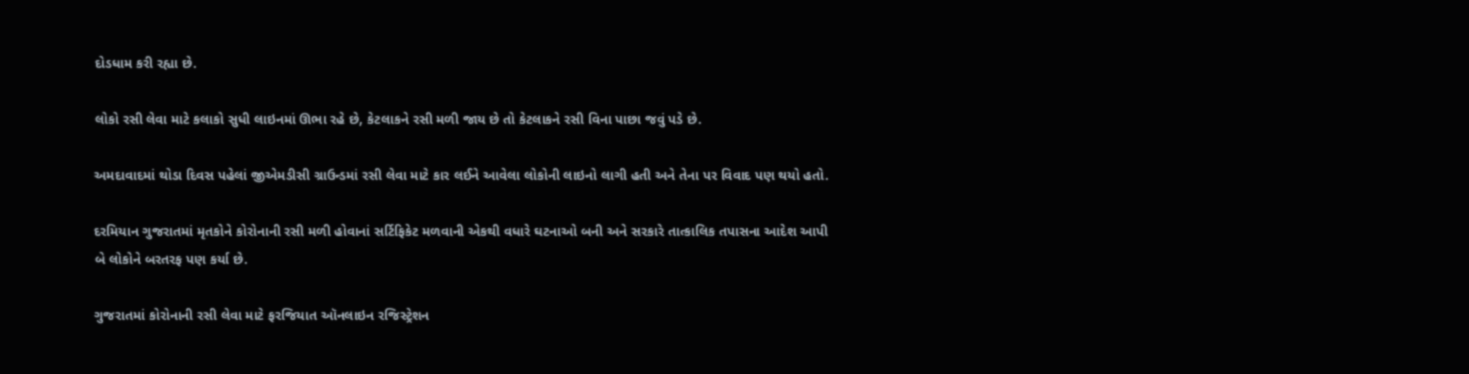દોડધામ કરી રહ્યા છે.

લોકો રસી લેવા માટે કલાકો સુધી લાઇનમાં ઊભા રહે છે, કેટલાકને રસી મળી જાય છે તો કેટલાકને રસી વિના પાછા જવું પડે છે.

અમદાવાદમાં થોડા દિવસ પહેલાં જીએમડીસી ગ્રાઉન્ડમાં રસી લેવા માટે કાર લઈને આવેલા લોકોની લાઇનો લાગી હતી અને તેના પર વિવાદ પણ થયો હતો.

દરમિયાન ગુજરાતમાં મૃતકોને કોરોનાની રસી મળી હોવાનાં સર્ટિફિકેટ મળવાની એકથી વધારે ઘટનાઓ બની અને સરકારે તાત્કાલિક તપાસના આદેશ આપી બે લોકોને બરતરફ પણ કર્યા છે.

ગુજરાતમાં કોરોનાની રસી લેવા માટે ફરજિયાત ઑનલાઇન રજિસ્ટ્રેશન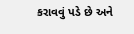કરાવવું પડે છે અને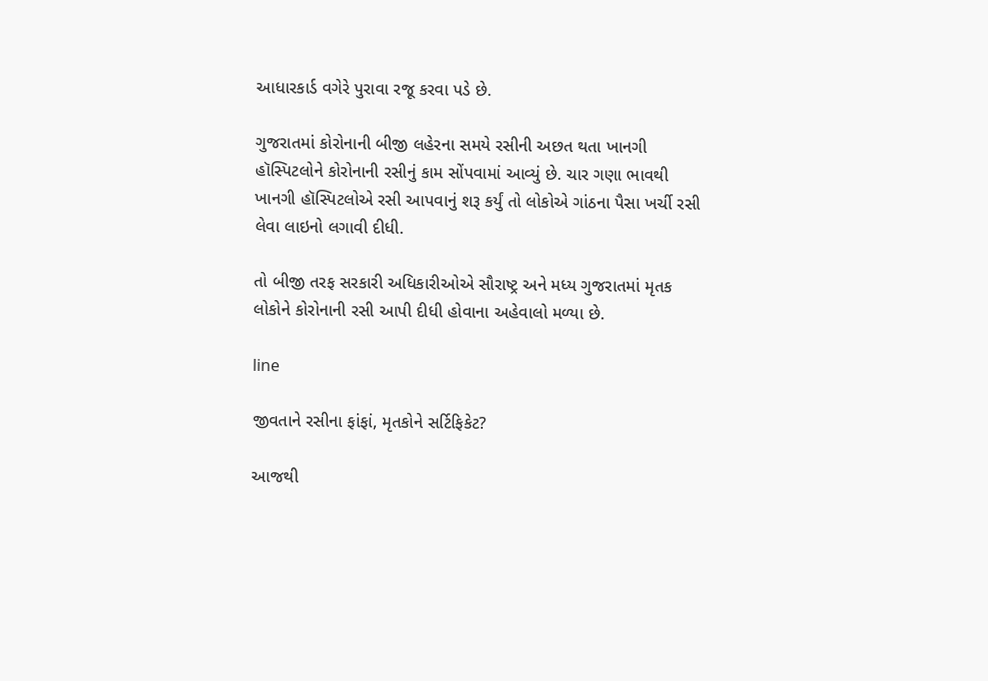આધારકાર્ડ વગેરે પુરાવા રજૂ કરવા પડે છે.

ગુજરાતમાં કોરોનાની બીજી લહેરના સમયે રસીની અછત થતા ખાનગી હૉસ્પિટલોને કોરોનાની રસીનું કામ સોંપવામાં આવ્યું છે. ચાર ગણા ભાવથી ખાનગી હૉસ્પિટલોએ રસી આપવાનું શરૂ કર્યું તો લોકોએ ગાંઠના પૈસા ખર્ચી રસી લેવા લાઇનો લગાવી દીધી.

તો બીજી તરફ સરકારી અધિકારીઓએ સૌરાષ્ટ્ર અને મધ્ય ગુજરાતમાં મૃતક લોકોને કોરોનાની રસી આપી દીધી હોવાના અહેવાલો મળ્યા છે.

line

જીવતાને રસીના ફાંફાં, મૃતકોને સર્ટિફિકેટ?

આજથી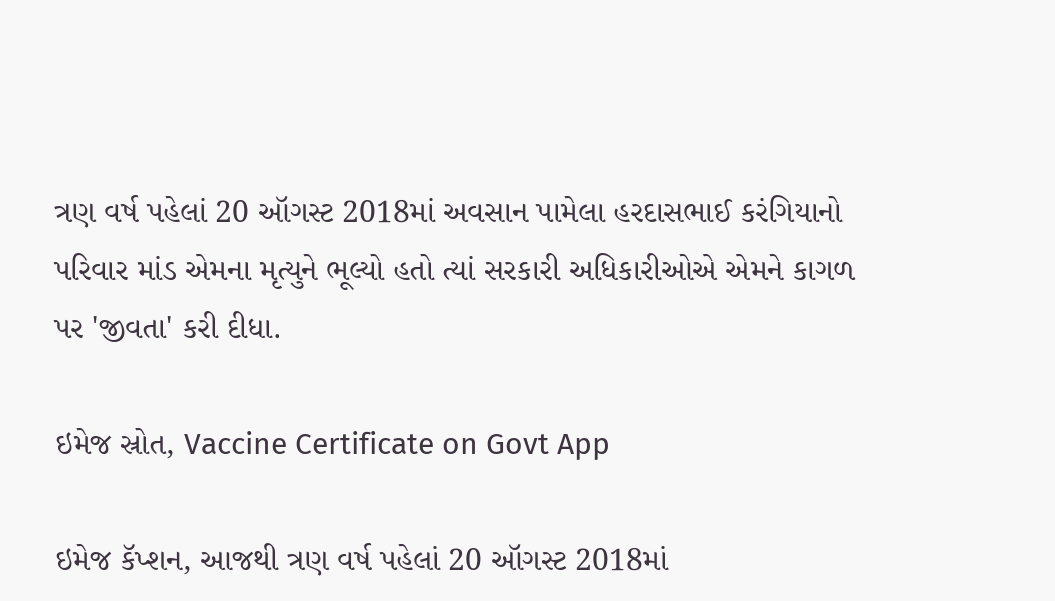ત્રણ વર્ષ પહેલાં 20 ઑગસ્ટ 2018માં અવસાન પામેલા હરદાસભાઈ કરંગિયાનો પરિવાર માંડ એમના મૃત્યુને ભૂલ્યો હતો ત્યાં સરકારી અધિકારીઓએ એમને કાગળ પર 'જીવતા' કરી દીધા.

ઇમેજ સ્રોત, Vaccine Certificate on Govt App

ઇમેજ કૅપ્શન, આજથી ત્રણ વર્ષ પહેલાં 20 ઑગસ્ટ 2018માં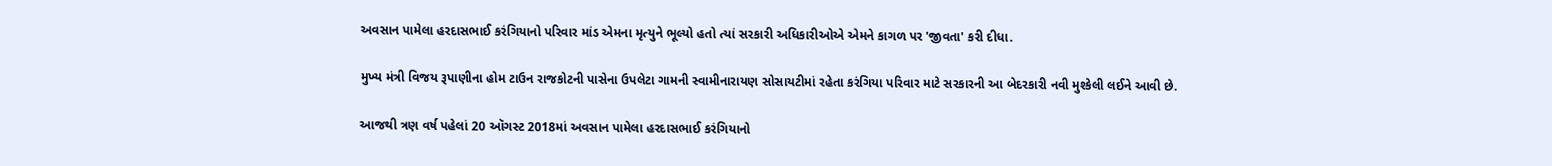અવસાન પામેલા હરદાસભાઈ કરંગિયાનો પરિવાર માંડ એમના મૃત્યુને ભૂલ્યો હતો ત્યાં સરકારી અધિકારીઓએ એમને કાગળ પર 'જીવતા' કરી દીધા.

મુખ્ય મંત્રી વિજય રૂપાણીના હોમ ટાઉન રાજકોટની પાસેના ઉપલેટા ગામની સ્વામીનારાયણ સોસાયટીમાં રહેતા કરંગિયા પરિવાર માટે સરકારની આ બેદરકારી નવી મુશ્કેલી લઈને આવી છે.

આજથી ત્રણ વર્ષ પહેલાં 20 ઑગસ્ટ 2018માં અવસાન પામેલા હરદાસભાઈ કરંગિયાનો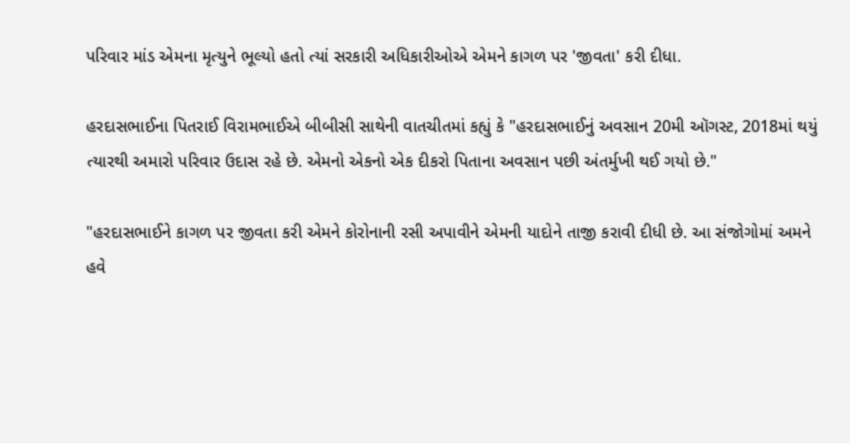પરિવાર માંડ એમના મૃત્યુને ભૂલ્યો હતો ત્યાં સરકારી અધિકારીઓએ એમને કાગળ પર 'જીવતા' કરી દીધા.

હરદાસભાઈના પિતરાઈ વિરામભાઈએ બીબીસી સાથેની વાતચીતમાં કહ્યું કે "હરદાસભાઈનું અવસાન 20મી ઑગસ્ટ, 2018માં થયું ત્યારથી અમારો પરિવાર ઉદાસ રહે છે. એમનો એકનો એક દીકરો પિતાના અવસાન પછી અંતર્મુખી થઈ ગયો છે."

"હરદાસભાઈને કાગળ પર જીવતા કરી એમને કોરોનાની રસી અપાવીને એમની યાદોને તાજી કરાવી દીધી છે. આ સંજોગોમાં અમને હવે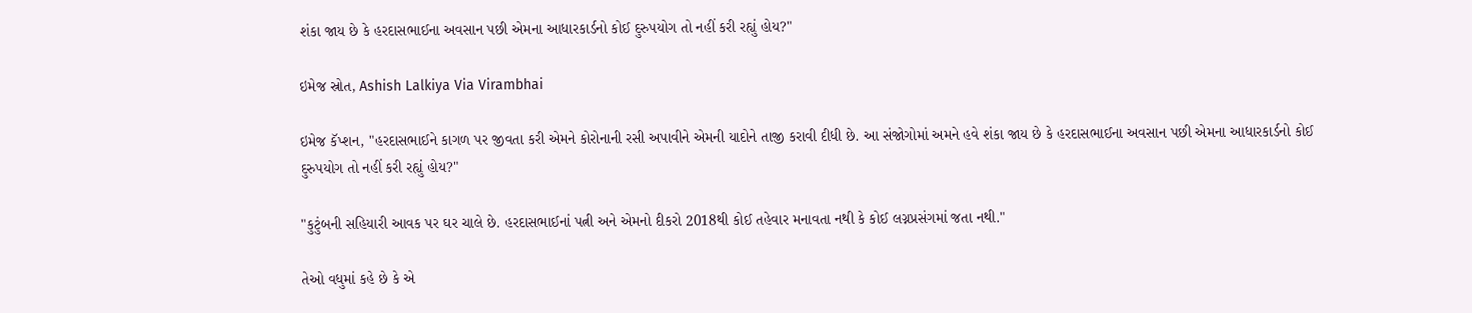શંકા જાય છે કે હરદાસભાઈના અવસાન પછી એમના આધારકાર્ડનો કોઈ દુરુપયોગ તો નહીં કરી રહ્યું હોય?"

ઇમેજ સ્રોત, Ashish Lalkiya Via Virambhai

ઇમેજ કૅપ્શન, "હરદાસભાઈને કાગળ પર જીવતા કરી એમને કોરોનાની રસી અપાવીને એમની યાદોને તાજી કરાવી દીધી છે. આ સંજોગોમાં અમને હવે શંકા જાય છે કે હરદાસભાઈના અવસાન પછી એમના આધારકાર્ડનો કોઈ દુરુપયોગ તો નહીં કરી રહ્યું હોય?"

"કુટુંબની સહિયારી આવક પર ઘર ચાલે છે. હરદાસભાઈનાં પત્ની અને એમનો દીકરો 2018થી કોઈ તહેવાર મનાવતા નથી કે કોઈ લગ્નપ્રસંગમાં જતા નથી."

તેઓ વધુમાં કહે છે કે એ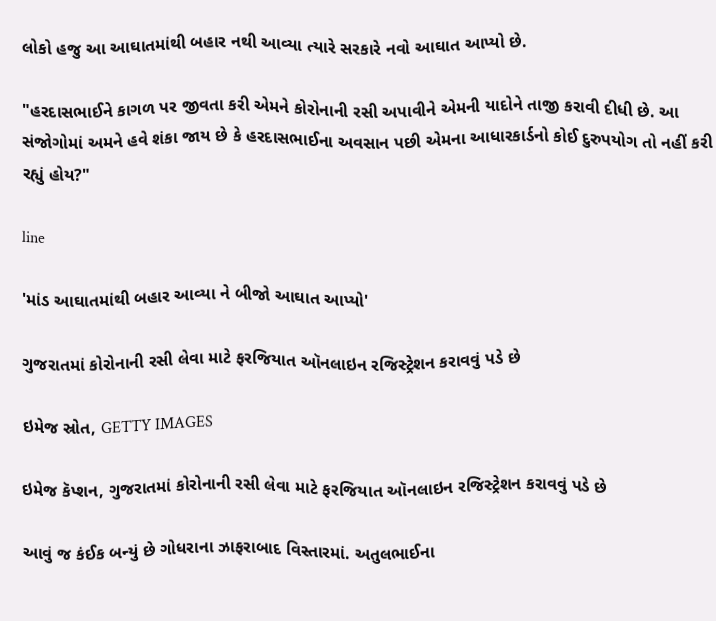લોકો હજુ આ આઘાતમાંથી બહાર નથી આવ્યા ત્યારે સરકારે નવો આઘાત આપ્યો છે.

"હરદાસભાઈને કાગળ પર જીવતા કરી એમને કોરોનાની રસી અપાવીને એમની યાદોને તાજી કરાવી દીધી છે. આ સંજોગોમાં અમને હવે શંકા જાય છે કે હરદાસભાઈના અવસાન પછી એમના આધારકાર્ડનો કોઈ દુરુપયોગ તો નહીં કરી રહ્યું હોય?"

line

'માંડ આઘાતમાંથી બહાર આવ્યા ને બીજો આઘાત આપ્યો'

ગુજરાતમાં કોરોનાની રસી લેવા માટે ફરજિયાત ઑનલાઇન રજિસ્ટ્રેશન કરાવવું પડે છે

ઇમેજ સ્રોત, GETTY IMAGES

ઇમેજ કૅપ્શન, ગુજરાતમાં કોરોનાની રસી લેવા માટે ફરજિયાત ઑનલાઇન રજિસ્ટ્રેશન કરાવવું પડે છે

આવું જ કંઈક બન્યું છે ગોધરાના ઝાફરાબાદ વિસ્તારમાં. અતુલભાઈના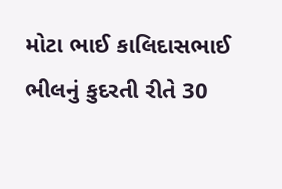મોટા ભાઈ કાલિદાસભાઈ ભીલનું કુદરતી રીતે 30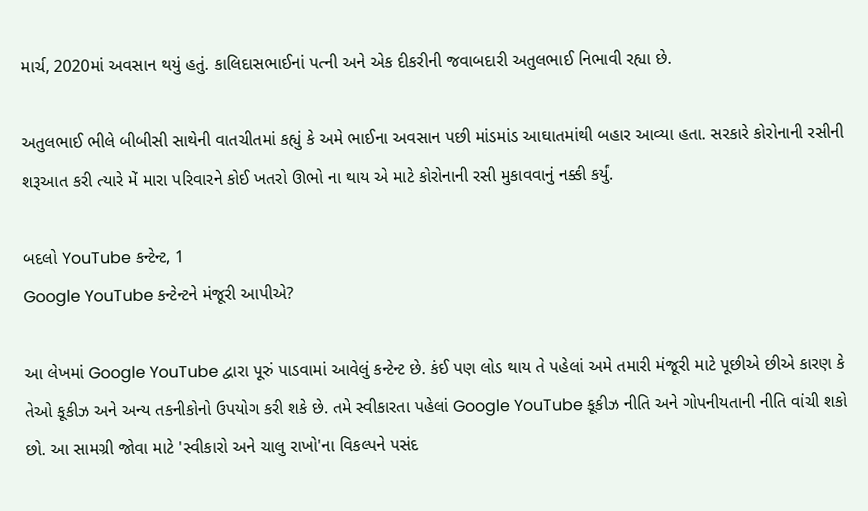માર્ચ, 2020માં અવસાન થયું હતું. કાલિદાસભાઈનાં પત્ની અને એક દીકરીની જવાબદારી અતુલભાઈ નિભાવી રહ્યા છે.

અતુલભાઈ ભીલે બીબીસી સાથેની વાતચીતમાં કહ્યું કે અમે ભાઈના અવસાન પછી માંડમાંડ આઘાતમાંથી બહાર આવ્યા હતા. સરકારે કોરોનાની રસીની શરૂઆત કરી ત્યારે મેં મારા પરિવારને કોઈ ખતરો ઊભો ના થાય એ માટે કોરોનાની રસી મુકાવવાનું નક્કી કર્યું.

બદલો YouTube કન્ટેન્ટ, 1
Google YouTube કન્ટેન્ટને મંજૂરી આપીએ?

આ લેખમાં Google YouTube દ્વારા પૂરું પાડવામાં આવેલું કન્ટેન્ટ છે. કંઈ પણ લોડ થાય તે પહેલાં અમે તમારી મંજૂરી માટે પૂછીએ છીએ કારણ કે તેઓ કૂકીઝ અને અન્ય તકનીકોનો ઉપયોગ કરી શકે છે. તમે સ્વીકારતા પહેલાં Google YouTube કૂકીઝ નીતિ અને ગોપનીયતાની નીતિ વાંચી શકો છો. આ સામગ્રી જોવા માટે 'સ્વીકારો અને ચાલુ રાખો'ના વિકલ્પને પસંદ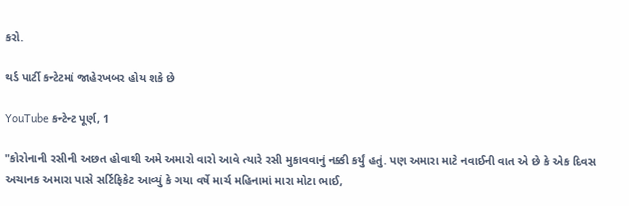કરો.

થર્ડ પાર્ટી કન્ટેટમાં જાહેરખબર હોય શકે છે

YouTube કન્ટેન્ટ પૂર્ણ, 1

"કોરોનાની રસીની અછત હોવાથી અમે અમારો વારો આવે ત્યારે રસી મુકાવવાનું નક્કી કર્યું હતું. પણ અમારા માટે નવાઈની વાત એ છે કે એક દિવસ અચાનક અમારા પાસે સર્ટિફિકેટ આવ્યું કે ગયા વર્ષે માર્ચ મહિનામાં મારા મોટા ભાઈ,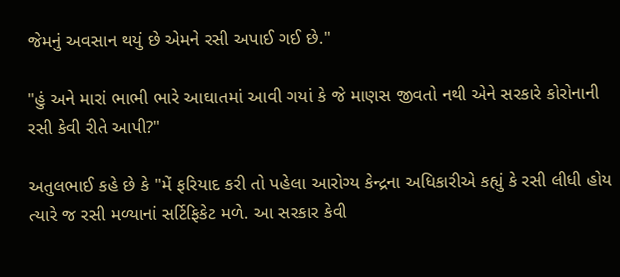જેમનું અવસાન થયું છે એમને રસી અપાઈ ગઈ છે."

"હું અને મારાં ભાભી ભારે આઘાતમાં આવી ગયાં કે જે માણસ જીવતો નથી એને સરકારે કોરોનાની રસી કેવી રીતે આપી?"

અતુલભાઈ કહે છે કે "મેં ફરિયાદ કરી તો પહેલા આરોગ્ય કેન્દ્રના અધિકારીએ કહ્યું કે રસી લીધી હોય ત્યારે જ રસી મળ્યાનાં સર્ટિફિકેટ મળે. આ સરકાર કેવી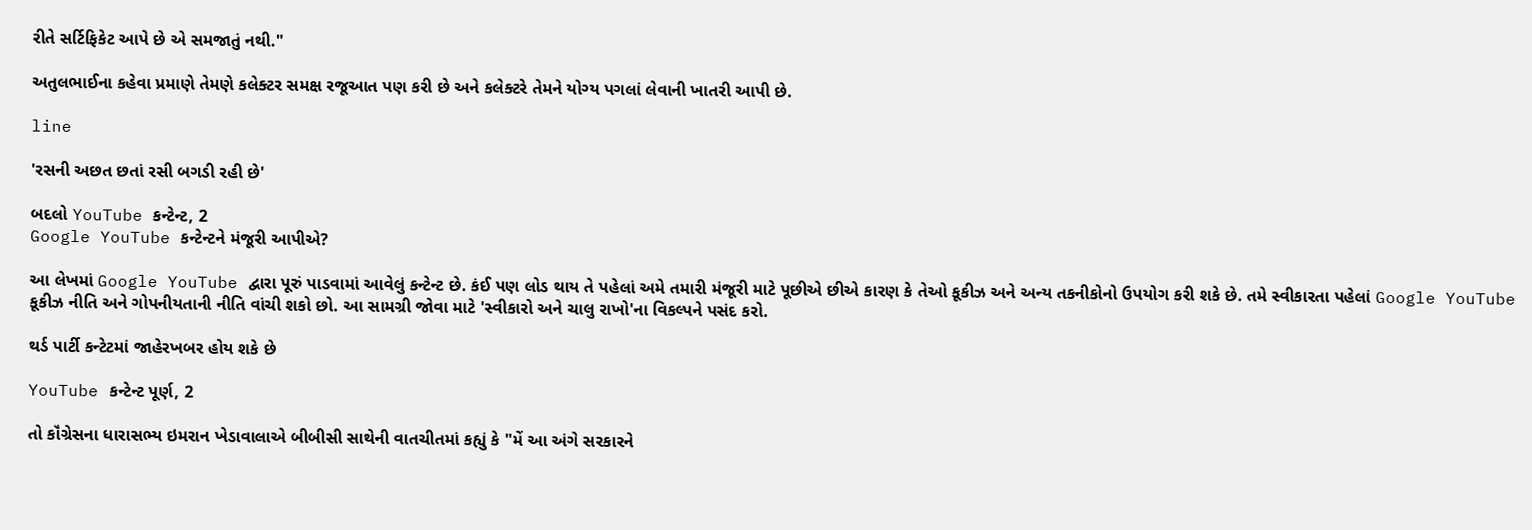રીતે સર્ટિફિકેટ આપે છે એ સમજાતું નથી."

અતુલભાઈના કહેવા પ્રમાણે તેમણે કલેક્ટર સમક્ષ રજૂઆત પણ કરી છે અને કલેક્ટરે તેમને યોગ્ય પગલાં લેવાની ખાતરી આપી છે.

line

'રસની અછત છતાં રસી બગડી રહી છે'

બદલો YouTube કન્ટેન્ટ, 2
Google YouTube કન્ટેન્ટને મંજૂરી આપીએ?

આ લેખમાં Google YouTube દ્વારા પૂરું પાડવામાં આવેલું કન્ટેન્ટ છે. કંઈ પણ લોડ થાય તે પહેલાં અમે તમારી મંજૂરી માટે પૂછીએ છીએ કારણ કે તેઓ કૂકીઝ અને અન્ય તકનીકોનો ઉપયોગ કરી શકે છે. તમે સ્વીકારતા પહેલાં Google YouTube કૂકીઝ નીતિ અને ગોપનીયતાની નીતિ વાંચી શકો છો. આ સામગ્રી જોવા માટે 'સ્વીકારો અને ચાલુ રાખો'ના વિકલ્પને પસંદ કરો.

થર્ડ પાર્ટી કન્ટેટમાં જાહેરખબર હોય શકે છે

YouTube કન્ટેન્ટ પૂર્ણ, 2

તો કૉંગ્રેસના ધારાસભ્ય ઇમરાન ખેડાવાલાએ બીબીસી સાથેની વાતચીતમાં કહ્યું કે "મેં આ અંગે સરકારને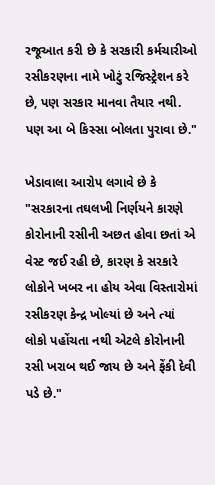રજૂઆત કરી છે કે સરકારી કર્મચારીઓ રસીકરણના નામે ખોટું રજિસ્ટ્રેશન કરે છે, પણ સરકાર માનવા તૈયાર નથી. પણ આ બે કિસ્સા બોલતા પુરાવા છે."

ખેડાવાલા આરોપ લગાવે છે કે "સરકારના તઘલખી નિર્ણયને કારણે કોરોનાની રસીની અછત હોવા છતાં એ વેસ્ટ જઈ રહી છે, કારણ કે સરકારે લોકોને ખબર ના હોય એવા વિસ્તારોમાં રસીકરણ કેન્દ્ર ખોલ્યાં છે અને ત્યાં લોકો પહોંચતા નથી એટલે કોરોનાની રસી ખરાબ થઈ જાય છે અને ફેંકી દેવી પડે છે."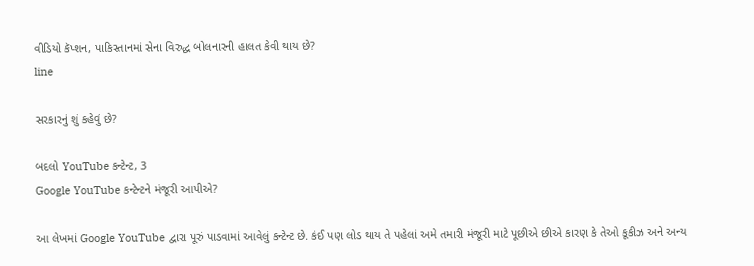વીડિયો કૅપ્શન, પાકિસ્તાનમાં સેના વિરુદ્ધ બોલનારની હાલત કેવી થાય છે?
line

સરકારનું શું કહેવું છે?

બદલો YouTube કન્ટેન્ટ, 3
Google YouTube કન્ટેન્ટને મંજૂરી આપીએ?

આ લેખમાં Google YouTube દ્વારા પૂરું પાડવામાં આવેલું કન્ટેન્ટ છે. કંઈ પણ લોડ થાય તે પહેલાં અમે તમારી મંજૂરી માટે પૂછીએ છીએ કારણ કે તેઓ કૂકીઝ અને અન્ય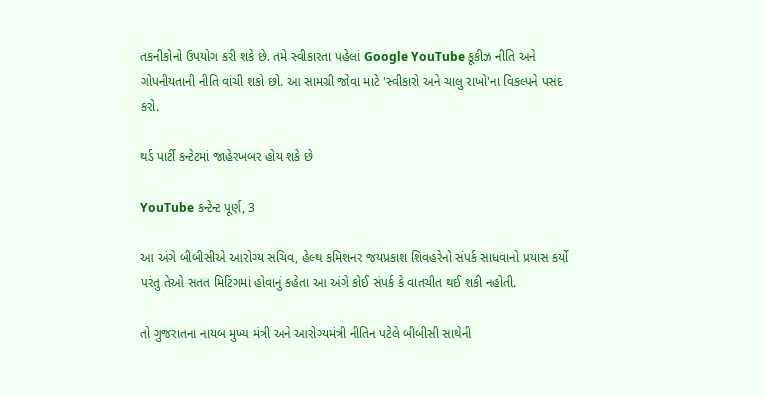તકનીકોનો ઉપયોગ કરી શકે છે. તમે સ્વીકારતા પહેલાં Google YouTube કૂકીઝ નીતિ અને ગોપનીયતાની નીતિ વાંચી શકો છો. આ સામગ્રી જોવા માટે 'સ્વીકારો અને ચાલુ રાખો'ના વિકલ્પને પસંદ કરો.

થર્ડ પાર્ટી કન્ટેટમાં જાહેરખબર હોય શકે છે

YouTube કન્ટેન્ટ પૂર્ણ, 3

આ અંગે બીબીસીએ આરોગ્ય સચિવ, હેલ્થ કમિશનર જયપ્રકાશ શિવહરેનો સંપર્ક સાધવાનો પ્રયાસ કર્યો પરંતુ તેઓ સતત મિટિંગમાં હોવાનું કહેતા આ અંગે કોઈ સંપર્ક કે વાતચીત થઈ શકી નહોતી.

તો ગુજરાતના નાયબ મુખ્ય મંત્રી અને આરોગ્યમંત્રી નીતિન પટેલે બીબીસી સાથેની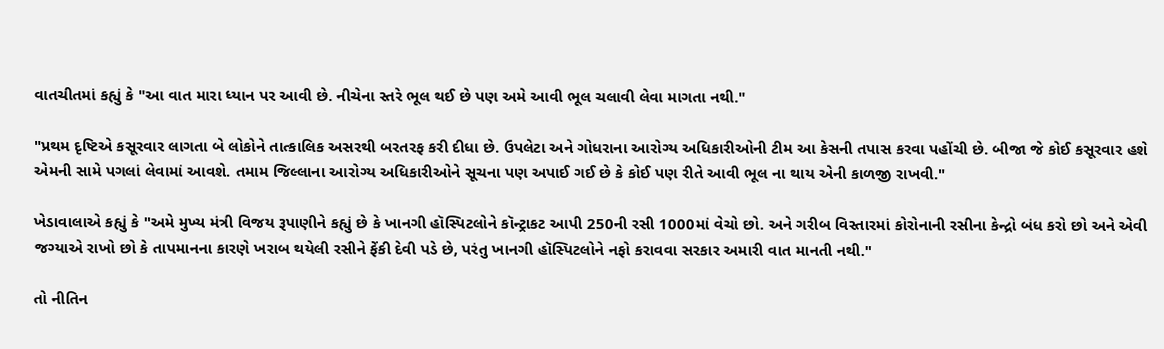વાતચીતમાં કહ્યું કે "આ વાત મારા ધ્યાન પર આવી છે. નીચેના સ્તરે ભૂલ થઈ છે પણ અમે આવી ભૂલ ચલાવી લેવા માગતા નથી."

"પ્રથમ દૃષ્ટિએ કસૂરવાર લાગતા બે લોકોને તાત્કાલિક અસરથી બરતરફ કરી દીધા છે. ઉપલેટા અને ગોધરાના આરોગ્ય અધિકારીઓની ટીમ આ કેસની તપાસ કરવા પહોંચી છે. બીજા જે કોઈ કસૂરવાર હશે એમની સામે પગલાં લેવામાં આવશે. તમામ જિલ્લાના આરોગ્ય અધિકારીઓને સૂચના પણ અપાઈ ગઈ છે કે કોઈ પણ રીતે આવી ભૂલ ના થાય એની કાળજી રાખવી."

ખેડાવાલાએ કહ્યું કે "અમે મુખ્ય મંત્રી વિજય રૂપાણીને કહ્યું છે કે ખાનગી હૉસ્પિટલોને કૉન્ટ્રાકટ આપી 250ની રસી 1000માં વેચો છો. અને ગરીબ વિસ્તારમાં કોરોનાની રસીના કેન્દ્રો બંધ કરો છો અને એવી જગ્યાએ રાખો છો કે તાપમાનના કારણે ખરાબ થયેલી રસીને ફેંકી દેવી પડે છે, પરંતુ ખાનગી હૉસ્પિટલોને નફો કરાવવા સરકાર અમારી વાત માનતી નથી."

તો નીતિન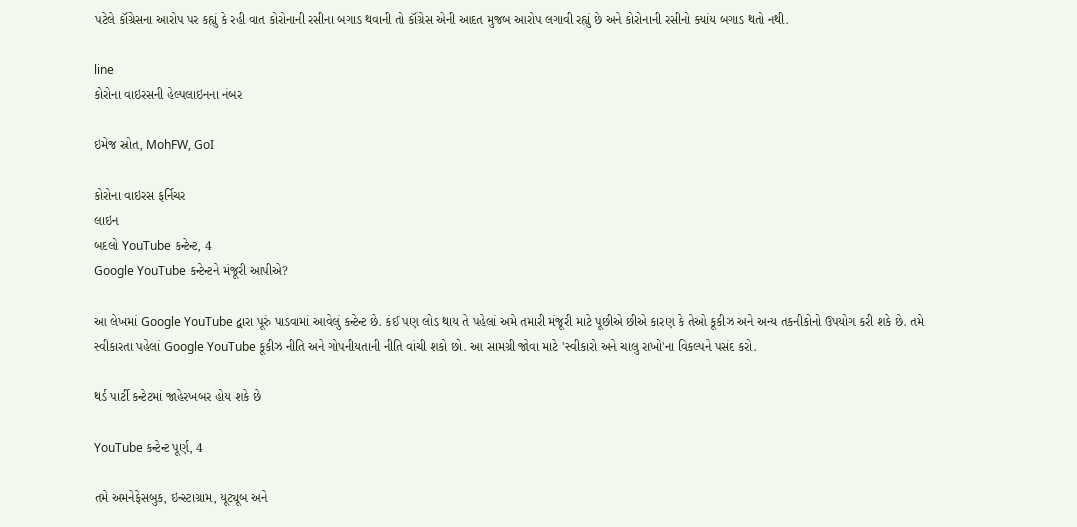પટેલે કૉંગ્રેસના આરોપ પર કહ્યું કે રહી વાત કોરોનાની રસીના બગાડ થવાની તો કૉંગ્રેસ એની આદત મુજબ આરોપ લગાવી રહ્યું છે અને કોરોનાની રસીનો ક્યાંય બગાડ થતો નથી.

line
કોરોના વાઇરસની હેલ્પલાઇનના નંબર

ઇમેજ સ્રોત, MohFW, GoI

કોરોના વાઇરસ ફર્નિચર
લાઇન
બદલો YouTube કન્ટેન્ટ, 4
Google YouTube કન્ટેન્ટને મંજૂરી આપીએ?

આ લેખમાં Google YouTube દ્વારા પૂરું પાડવામાં આવેલું કન્ટેન્ટ છે. કંઈ પણ લોડ થાય તે પહેલાં અમે તમારી મંજૂરી માટે પૂછીએ છીએ કારણ કે તેઓ કૂકીઝ અને અન્ય તકનીકોનો ઉપયોગ કરી શકે છે. તમે સ્વીકારતા પહેલાં Google YouTube કૂકીઝ નીતિ અને ગોપનીયતાની નીતિ વાંચી શકો છો. આ સામગ્રી જોવા માટે 'સ્વીકારો અને ચાલુ રાખો'ના વિકલ્પને પસંદ કરો.

થર્ડ પાર્ટી કન્ટેટમાં જાહેરખબર હોય શકે છે

YouTube કન્ટેન્ટ પૂર્ણ, 4

તમે અમનેફેસબુક, ઇન્સ્ટાગ્રામ, યૂટ્યૂબ અને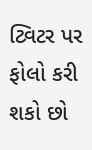ટ્વિટર પર ફોલો કરી શકો છો